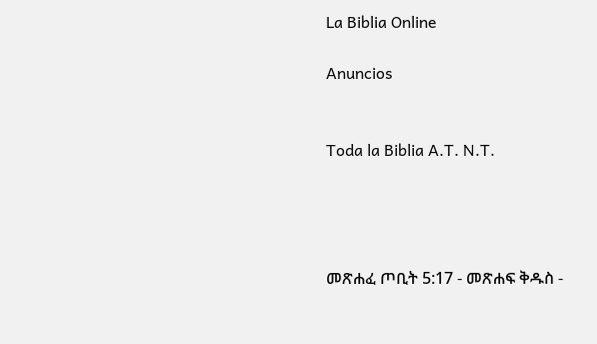La Biblia Online

Anuncios


Toda la Biblia A.T. N.T.




መጽሐፈ ጦቢት 5:17 - መጽሐፍ ቅዱስ -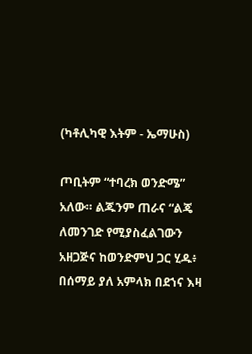(ካቶሊካዊ እትም - ኤማሁስ)

ጦቢትም “ተባረክ ወንድሜ” አለው። ልጁንም ጠራና “ልጄ ለመንገድ የሚያስፈልገውን አዘጋጅና ከወንድምህ ጋር ሂዱ፥ በሰማይ ያለ አምላክ በደኀና እዛ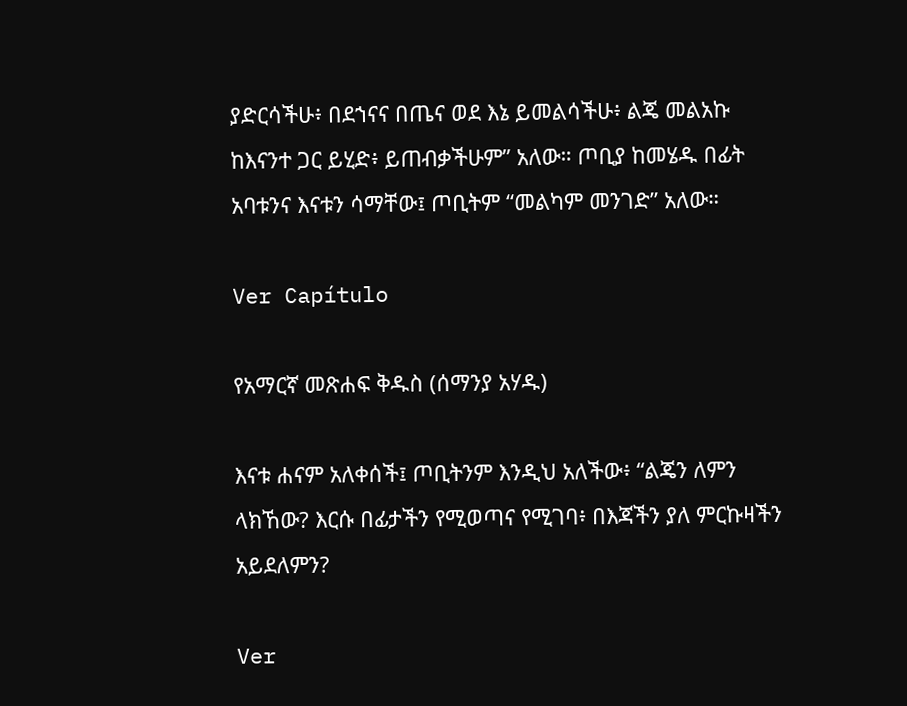ያድርሳችሁ፥ በደኀናና በጤና ወደ እኔ ይመልሳችሁ፥ ልጄ መልአኩ ከእናንተ ጋር ይሂድ፥ ይጠብቃችሁም” አለው። ጦቢያ ከመሄዱ በፊት አባቱንና እናቱን ሳማቸው፤ ጦቢትም “መልካም መንገድ” አለው።

Ver Capítulo

የአማርኛ መጽሐፍ ቅዱስ (ሰማንያ አሃዱ)

እናቱ ሐናም አለቀሰች፤ ጦቢትንም እንዲህ አለችው፥ “ልጄን ለምን ላክኸው? እርሱ በፊታችን የሚወጣና የሚገባ፥ በእጃችን ያለ ምርኩዛችን አይደለምን?

Ver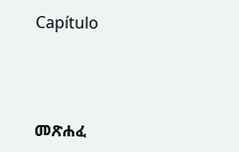Capítulo



መጽሐፈ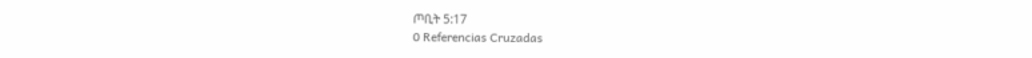ጦቢት 5:17
0 Referencias Cruzadas